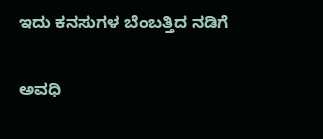ಇದು ಕನಸುಗಳ ಬೆಂಬತ್ತಿದ ನಡಿಗೆ‍

ಅವಧಿ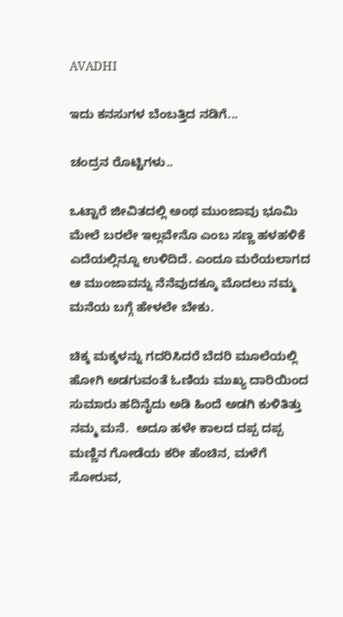AVADHI

ಇದು ಕನಸುಗಳ ಬೆಂಬತ್ತಿದ ನಡಿಗೆ...

ಚಂದ್ರನ ರೊಟ್ಟಿಗಳು..

ಒಟ್ಟಾರೆ ಜೀವಿತದಲ್ಲಿ ಅಂಥ ಮುಂಜಾವು ಭೂಮಿ ಮೇಲೆ ಬರಲೇ ಇಲ್ಲವೇನೊ ಎಂಬ ಸಣ್ಣ ಹಳಹಳಿಕೆ ಎದೆಯಲ್ಲಿನ್ನೂ ಉಳಿದಿದೆ. ಎಂದೂ ಮರೆಯಲಾಗದ ಆ ಮುಂಜಾವನ್ನು ನೆನೆವುದಕ್ಕೂ ಮೊದಲು ನಮ್ಮ ಮನೆಯ ಬಗ್ಗೆ ಹೇಳಲೇ ಬೇಕು.

ಚಿಕ್ಕ ಮಕ್ಕಳನ್ನು ಗದರಿಸಿದರೆ ಬೆದರಿ ಮೂಲೆಯಲ್ಲಿ ಹೋಗಿ ಅಡಗುವಂತೆ ಓಣಿಯ ಮುಖ್ಯ ದಾರಿಯಿಂದ ಸುಮಾರು ಹದಿನೈದು ಅಡಿ ಹಿಂದೆ ಅಡಗಿ ಕುಳಿತಿತ್ತು ನಮ್ಮ ಮನೆ.  ಅದೂ ಹಳೇ ಕಾಲದ ದಪ್ಪ ದಪ್ಪ ಮಣ್ಣಿನ ಗೋಡೆಯ ಕರೀ ಹೆಂಚಿನ, ಮಳೆಗೆ ಸೋರುವ,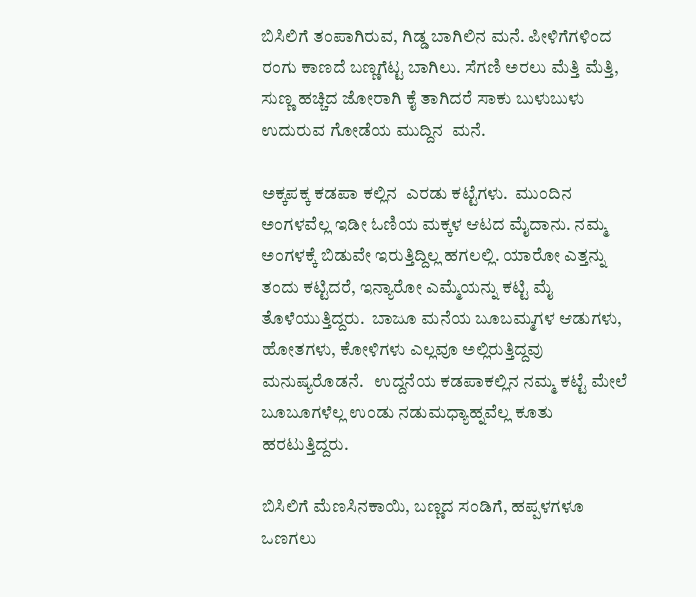ಬಿಸಿಲಿಗೆ ತಂಪಾಗಿರುವ, ಗಿಡ್ಡ ಬಾಗಿಲಿನ ಮನೆ. ಪೀಳಿಗೆಗಳಿಂದ ರಂಗು ಕಾಣದೆ ಬಣ್ಣಗೆಟ್ಟ ಬಾಗಿಲು. ಸೆಗಣಿ ಅರಲು ಮೆತ್ತಿ ಮೆತ್ತಿ, ಸುಣ್ಣ ಹಚ್ಚಿದ ಜೋರಾಗಿ ಕೈ ತಾಗಿದರೆ ಸಾಕು ಬುಳುಬುಳು ಉದುರುವ ಗೋಡೆಯ ಮುದ್ದಿನ  ಮನೆ.

ಅಕ್ಕಪಕ್ಕ ಕಡಪಾ ಕಲ್ಲಿನ  ಎರಡು ಕಟ್ಟೆಗಳು.  ಮುಂದಿನ ಅಂಗಳವೆಲ್ಲ ಇಡೀ ಓಣಿಯ ಮಕ್ಕಳ ಆಟದ ಮೈದಾನು. ನಮ್ಮ ಅಂಗಳಕ್ಕೆ ಬಿಡುವೇ ಇರುತ್ತಿದ್ದಿಲ್ಲ ಹಗಲಲ್ಲಿ. ಯಾರೋ ಎತ್ತನ್ನು ತಂದು ಕಟ್ಟಿದರೆ, ಇನ್ಯಾರೋ ಎಮ್ಮೆಯನ್ನು ಕಟ್ಟಿ ಮೈ ತೊಳೆಯುತ್ತಿದ್ದರು.  ಬಾಜೂ ಮನೆಯ ಬೂಬಮ್ಮಗಳ ಆಡುಗಳು, ಹೋತಗಳು, ಕೋಳಿಗಳು ಎಲ್ಲವೂ ಅಲ್ಲಿರುತ್ತಿದ್ದವು ಮನುಷ್ಯರೊಡನೆ.   ಉದ್ದನೆಯ ಕಡಪಾಕಲ್ಲಿನ ನಮ್ಮ ಕಟ್ಟೆ ಮೇಲೆ ಬೂಬೂಗಳೆಲ್ಲ ಉಂಡು ನಡುಮಧ್ಯಾಹ್ನವೆಲ್ಲ ಕೂತು ಹರಟುತ್ತಿದ್ದರು.

ಬಿಸಿಲಿಗೆ ಮೆಣಸಿನಕಾಯಿ, ಬಣ್ಣದ ಸಂಡಿಗೆ, ಹಪ್ಪಳಗಳೂ ಒಣಗಲು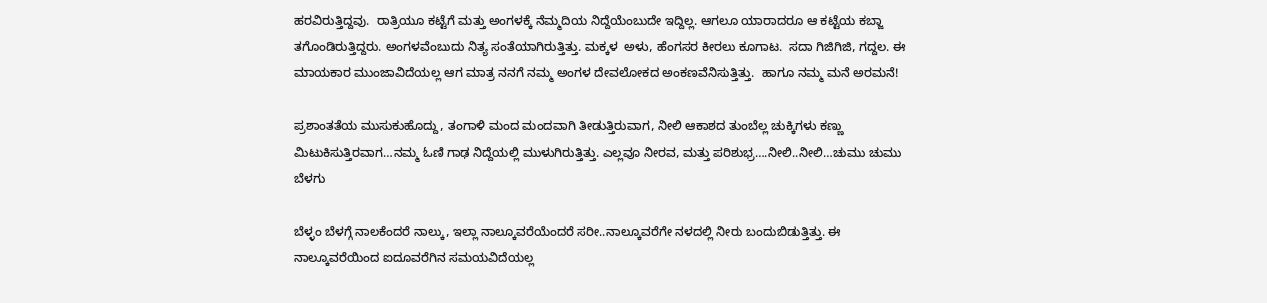ಹರವಿರುತ್ತಿದ್ದವು.  ರಾತ್ರಿಯೂ ಕಟ್ಟೆಗೆ ಮತ್ತು ಅಂಗಳಕ್ಕೆ ನೆಮ್ಮದಿಯ ನಿದ್ದೆಯೆಂಬುದೇ ಇದ್ದಿಲ್ಲ. ಆಗಲೂ ಯಾರಾದರೂ ಆ ಕಟ್ಟೆಯ ಕಬ್ಜಾ ತಗೊಂಡಿರುತ್ತಿದ್ದರು. ಅಂಗಳವೆಂಬುದು ನಿತ್ಯ ಸಂತೆಯಾಗಿರುತ್ತಿತ್ತು. ಮಕ್ಕಳ  ಅಳು, ಹೆಂಗಸರ ಕೀರಲು ಕೂಗಾಟ.  ಸದಾ ಗಿಜಿಗಿಜಿ, ಗದ್ದಲ. ಈ ಮಾಯಕಾರ ಮುಂಜಾವಿದೆಯಲ್ಲ ಆಗ ಮಾತ್ರ ನನಗೆ ನಮ್ಮ ಅಂಗಳ ದೇವಲೋಕದ ಅಂಕಣವೆನಿಸುತ್ತಿತ್ತು.  ಹಾಗೂ ನಮ್ಮ ಮನೆ ಅರಮನೆ!

ಪ್ರಶಾಂತತೆಯ ಮುಸುಕುಹೊದ್ದು, ತಂಗಾಳಿ ಮಂದ ಮಂದವಾಗಿ ತೀಡುತ್ತಿರುವಾಗ, ನೀಲಿ ಆಕಾಶದ ತುಂಬೆಲ್ಲ ಚುಕ್ಕಿಗಳು ಕಣ್ಣು ಮಿಟುಕಿಸುತ್ತಿರವಾಗ…ನಮ್ಮ ಓಣಿ ಗಾಢ ನಿದ್ದೆಯಲ್ಲಿ ಮುಳುಗಿರುತ್ತಿತ್ತು. ಎಲ್ಲವೂ ನೀರವ, ಮತ್ತು ಪರಿಶುಭ್ರ….ನೀಲಿ..ನೀಲಿ…ಚುಮು ಚುಮು ಬೆಳಗು

ಬೆಳ್ಳಂ ಬೆಳಗ್ಗೆ ನಾಲಕೆಂದರೆ ನಾಲ್ಕು, ಇಲ್ಲಾ ನಾಲ್ಕೂವರೆಯೆಂದರೆ ಸರೀ..ನಾಲ್ಕೂವರೆಗೇ ನಳದಲ್ಲಿ ನೀರು ಬಂದುಬಿಡುತ್ತಿತ್ತು. ಈ ನಾಲ್ಕೂವರೆಯಿಂದ ಐದೂವರೆಗಿನ ಸಮಯವಿದೆಯಲ್ಲ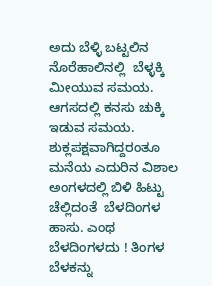ಅದು ಬೆಳ್ಳಿ ಬಟ್ಟಲಿನ ನೊರೆಹಾಲಿನಲ್ಲಿ  ಬೆಳ್ಳಕ್ಕಿ ಮೀಯುವ ಸಮಯ.   ಆಗಸದಲ್ಲಿ ಕನಸು ಚುಕ್ಕಿ ಇಡುವ ಸಮಯ.   ಶುಕ್ಲಪಕ್ಷವಾಗಿದ್ದರಂತೂ ಮನೆಯ ಎದುರಿನ ವಿಶಾಲ ಅಂಗಳದಲ್ಲಿ ಬಿಳಿ ಹಿಟ್ಟು ಚೆಲ್ಲಿದಂತೆ  ಬೆಳದಿಂಗಳ  ಹಾಸು. ಎಂಥ ಬೆಳದಿಂಗಳದು ! ತಿಂಗಳ ಬೆಳಕನ್ನು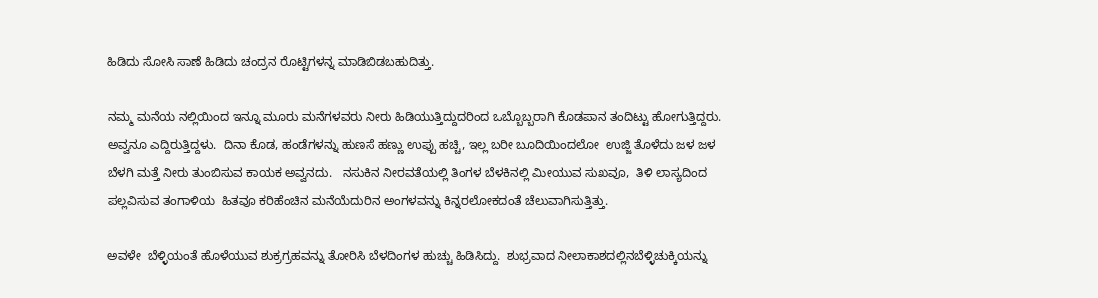ಹಿಡಿದು ಸೋಸಿ ಸಾಣೆ ಹಿಡಿದು ಚಂದ್ರನ ರೊಟ್ಟಿಗಳನ್ನ ಮಾಡಿಬಿಡಬಹುದಿತ್ತು.

ನಮ್ಮ ಮನೆಯ ನಲ್ಲಿಯಿಂದ ಇನ್ನೂ ಮೂರು ಮನೆಗಳವರು ನೀರು ಹಿಡಿಯುತ್ತಿದ್ದುದರಿಂದ ಒಬ್ಬೊಬ್ಬರಾಗಿ ಕೊಡಪಾನ ತಂದಿಟ್ಟು ಹೋಗುತ್ತಿದ್ದರು. ಅವ್ವನೂ ಎದ್ದಿರುತ್ತಿದ್ದಳು.  ದಿನಾ ಕೊಡ, ಹಂಡೆಗಳನ್ನು ಹುಣಸೆ ಹಣ್ಣು ಉಪ್ಪು ಹಚ್ಚಿ, ಇಲ್ಲ ಬರೀ ಬೂದಿಯಿಂದಲೋ  ಉಜ್ಜಿ ತೊಳೆದು ಜಳ ಜಳ ಬೆಳಗಿ ಮತ್ತೆ ನೀರು ತುಂಬಿಸುವ ಕಾಯಕ ಅವ್ವನದು.   ನಸುಕಿನ ನೀರವತೆಯಲ್ಲಿ ತಿಂಗಳ ಬೆಳಕಿನಲ್ಲಿ ಮೀಯುವ ಸುಖವೂ,  ತಿಳಿ ಲಾಸ್ಯದಿಂದ ಪಲ್ಲವಿಸುವ ತಂಗಾಳಿಯ  ಹಿತವೂ ಕರಿಹೆಂಚಿನ ಮನೆಯೆದುರಿನ ಅಂಗಳವನ್ನು ಕಿನ್ನರಲೋಕದಂತೆ ಚೆಲುವಾಗಿಸುತ್ತಿತ್ತು.

ಅವಳೇ  ಬೆಳ್ಳಿಯಂತೆ ಹೊಳೆಯುವ ಶುಕ್ರಗ್ರಹವನ್ನು ತೋರಿಸಿ ಬೆಳದಿಂಗಳ ಹುಚ್ಚು ಹಿಡಿಸಿದ್ದು.  ಶುಭ್ರವಾದ ನೀಲಾಕಾಶದಲ್ಲಿನಬೆಳ್ಳಿಚುಕ್ಕಿಯನ್ನು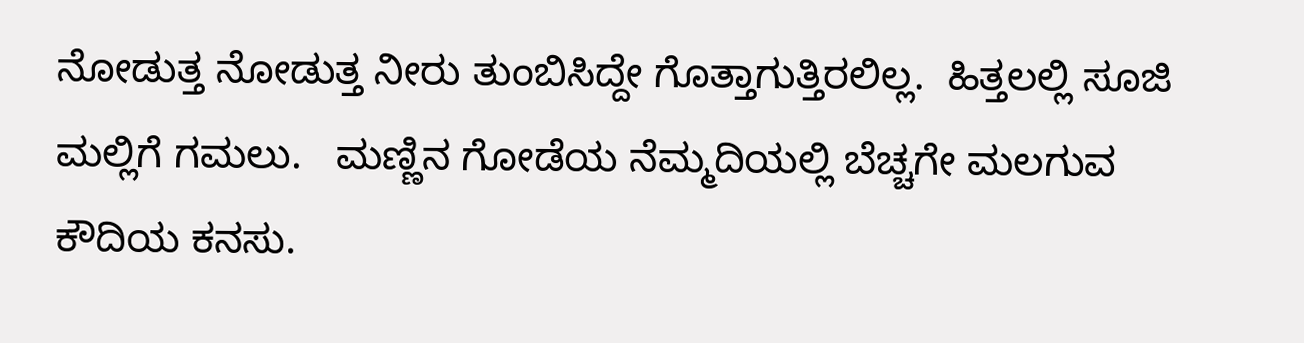ನೋಡುತ್ತ ನೋಡುತ್ತ ನೀರು ತುಂಬಿಸಿದ್ದೇ ಗೊತ್ತಾಗುತ್ತಿರಲಿಲ್ಲ.  ಹಿತ್ತಲಲ್ಲಿ ಸೂಜಿ ಮಲ್ಲಿಗೆ ಗಮಲು.   ಮಣ್ಣಿನ ಗೋಡೆಯ ನೆಮ್ಮದಿಯಲ್ಲಿ ಬೆಚ್ಚಗೇ ಮಲಗುವ ಕೌದಿಯ ಕನಸು.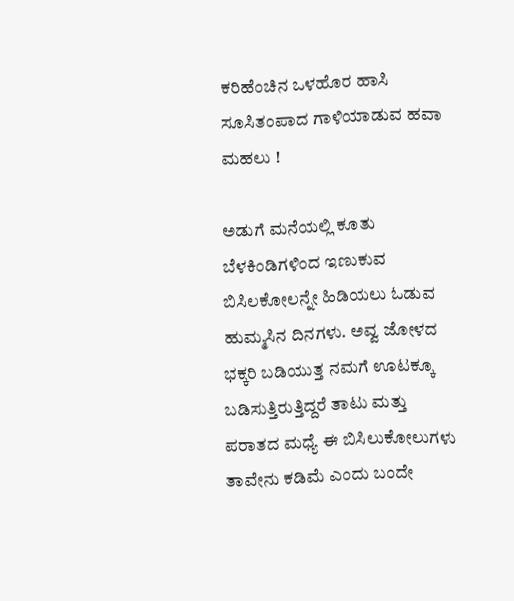ಕರಿಹೆಂಚಿನ ಒಳಹೊರ ಹಾಸಿ ಸೂಸಿತಂಪಾದ ಗಾಳಿಯಾಡುವ ಹವಾ ಮಹಲು !

ಅಡುಗೆ ಮನೆಯಲ್ಲಿ ಕೂತು ಬೆಳಕಿಂಡಿಗಳಿಂದ ಇಣುಕುವ ಬಿಸಿಲಕೋಲನ್ನೇ ಹಿಡಿಯಲು ಓಡುವ ಹುಮ್ಮಸಿನ ದಿನಗಳು. ಅವ್ವ ಜೋಳದ ಭಕ್ಕರಿ ಬಡಿಯುತ್ತ ನಮಗೆ ಊಟಕ್ಕೂ ಬಡಿಸುತ್ತಿರುತ್ತಿದ್ದರೆ ತಾಟು ಮತ್ತು ಪರಾತದ ಮಧ್ಯೆ ಈ ಬಿಸಿಲುಕೋಲುಗಳು ತಾವೇನು ಕಡಿಮೆ ಎಂದು ಬಂದೇ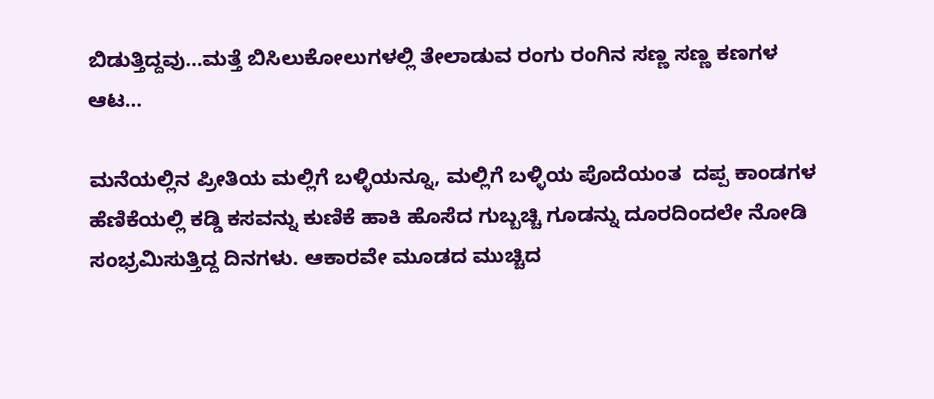ಬಿಡುತ್ತಿದ್ದವು…ಮತ್ತೆ ಬಿಸಿಲುಕೋಲುಗಳಲ್ಲಿ ತೇಲಾಡುವ ರಂಗು ರಂಗಿನ ಸಣ್ಣ ಸಣ್ಣ ಕಣಗಳ ಆಟ…

ಮನೆಯಲ್ಲಿನ ಪ್ರೀತಿಯ ಮಲ್ಲಿಗೆ ಬಳ್ಳಿಯನ್ನೂ, ಮಲ್ಲಿಗೆ ಬಳ್ಳಿಯ ಪೊದೆಯಂತ  ದಪ್ಪ ಕಾಂಡಗಳ ಹೆಣಿಕೆಯಲ್ಲಿ ಕಡ್ಡಿ ಕಸವನ್ನು ಕುಣಿಕೆ ಹಾಕಿ ಹೊಸೆದ ಗುಬ್ಬಚ್ಚಿ ಗೂಡನ್ನು ದೂರದಿಂದಲೇ ನೋಡಿ ಸಂಭ್ರಮಿಸುತ್ತಿದ್ದ ದಿನಗಳು. ಆಕಾರವೇ ಮೂಡದ ಮುಚ್ಚಿದ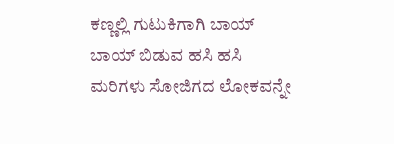ಕಣ್ಣಲ್ಲಿ ಗುಟುಕಿಗಾಗಿ ಬಾಯ್ ಬಾಯ್ ಬಿಡುವ ಹಸಿ ಹಸಿ ಮರಿಗಳು ಸೋಜಿಗದ ಲೋಕವನ್ನೇ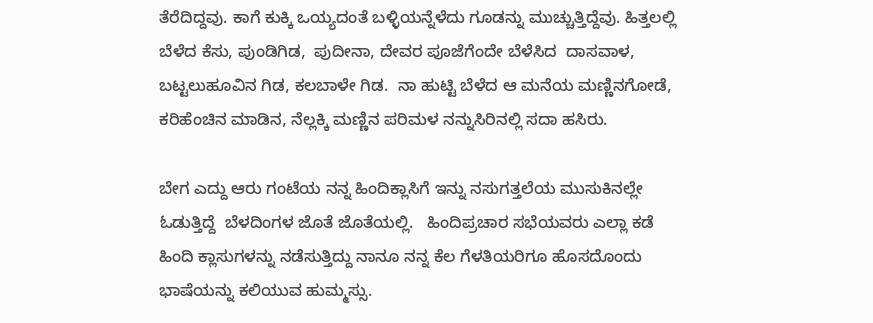ತೆರೆದಿದ್ದವು. ಕಾಗೆ ಕುಕ್ಕಿ ಒಯ್ಯದಂತೆ ಬಳ್ಳಿಯನ್ನೆಳೆದು ಗೂಡನ್ನು ಮುಚ್ಚುತ್ತಿದ್ದೆವು. ಹಿತ್ತಲಲ್ಲಿ  ಬೆಳೆದ ಕೆಸು, ಪುಂಡಿಗಿಡ,  ಪುದೀನಾ, ದೇವರ ಪೂಜೆಗೆಂದೇ ಬೆಳೆಸಿದ  ದಾಸವಾಳ, ಬಟ್ಟಲುಹೂವಿನ ಗಿಡ, ಕಲಬಾಳೇ ಗಿಡ.  ನಾ ಹುಟ್ಟಿ ಬೆಳೆದ ಆ ಮನೆಯ ಮಣ್ಣಿನಗೋಡೆ, ಕರಿಹೆಂಚಿನ ಮಾಡಿನ, ನೆಲ್ಲಕ್ಕಿ ಮಣ್ಣಿನ ಪರಿಮಳ ನನ್ನುಸಿರಿನಲ್ಲಿ ಸದಾ ಹಸಿರು.

ಬೇಗ ಎದ್ದು ಆರು ಗಂಟೆಯ ನನ್ನ ಹಿಂದಿಕ್ಲಾಸಿಗೆ ಇನ್ನು ನಸುಗತ್ತಲೆಯ ಮುಸುಕಿನಲ್ಲೇ ಓಡುತ್ತಿದ್ದೆ  ಬೆಳದಿಂಗಳ ಜೊತೆ ಜೊತೆಯಲ್ಲಿ.   ಹಿಂದಿಪ್ರಚಾರ ಸಭೆಯವರು ಎಲ್ಲಾ ಕಡೆ ಹಿಂದಿ ಕ್ಲಾಸುಗಳನ್ನು ನಡೆಸುತ್ತಿದ್ದು ನಾನೂ ನನ್ನ ಕೆಲ ಗೆಳತಿಯರಿಗೂ ಹೊಸದೊಂದು ಭಾಷೆಯನ್ನು ಕಲಿಯುವ ಹುಮ್ಮಸ್ಸು.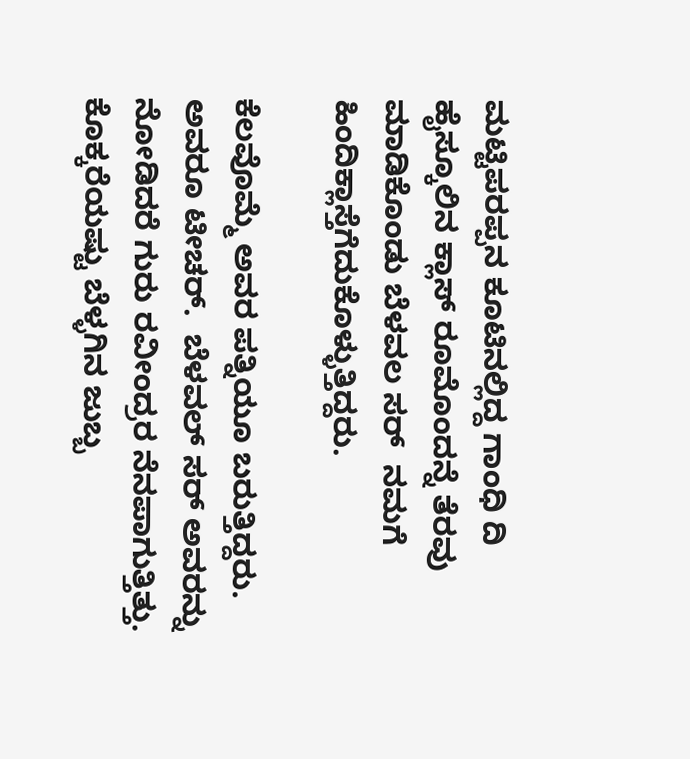ಮಟ್ಟಿಪರಪ್ಪನ ಕೂಟಿನಲ್ಲಿದ್ದ ಗಾಂಧಿ ದಿ ಹೈಸ್ಕೂಲಿನ ಕ್ಲಾಸ್ ರೂಮೊಂದನ್ನೆ ತೆರವು ಮಾಡಿಕೊಂಡು ಬೆಳವಲ ಸರ್  ನಮಗೆ ಹಿಂದಿಕ್ಲಾಸ್ತೆಗೆದುಕೊಳ್ಳುತ್ತಿದ್ದರು.

ಕೆಲವೊಮ್ಮೆ ಅವರ ಪತ್ನಿಯೂ ಬರುತ್ತಿದ್ದರು. ಅವರೂ ಟೀಚರ್.  ಬೆಳವಲ್ ಸರ್ ಅವರನ್ನು ನೋಡಿದರೆ ಗುರು ರವೀಂದ್ರರ ನೆನಪಾಗುತ್ತಿತ್ತು.  ಕೊಕ್ಕರೆಯಷ್ಟು ಬೆಳ್ಳಗಿನ ಜುಬ್ಬ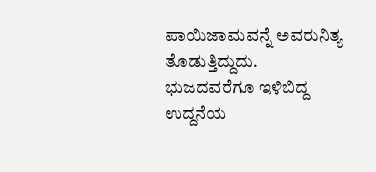ಪಾಯಿಜಾಮವನ್ನೆ ಅವರುನಿತ್ಯ ತೊಡುತ್ತಿದ್ದುದು. ಭುಜದವರೆಗೂ ಇಳಿಬಿದ್ದ ಉದ್ದನೆಯ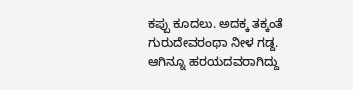ಕಪ್ಪು ಕೂದಲು. ಅದಕ್ಕ ತಕ್ಕಂತೆ  ಗುರುದೇವರಂಥಾ ನೀಳ ಗಡ್ದ.  ಆಗಿನ್ನೂ ಹರಯದವರಾಗಿದ್ದು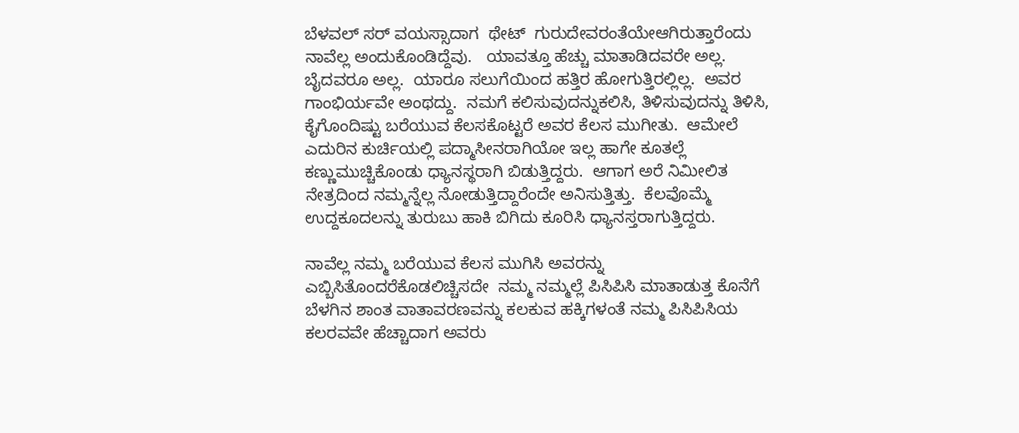ಬೆಳವಲ್ ಸರ್ ವಯಸ್ಸಾದಾಗ  ಥೇಟ್  ಗುರುದೇವರಂತೆಯೇಆಗಿರುತ್ತಾರೆಂದು ನಾವೆಲ್ಲ ಅಂದುಕೊಂಡಿದ್ದೆವು.   ಯಾವತ್ತೂ ಹೆಚ್ಚು ಮಾತಾಡಿದವರೇ ಅಲ್ಲ.  ಬೈದವರೂ ಅಲ್ಲ.  ಯಾರೂ ಸಲುಗೆಯಿಂದ ಹತ್ತಿರ ಹೋಗುತ್ತಿರಲ್ಲಿಲ್ಲ.  ಅವರ ಗಾಂಭಿರ್ಯವೇ ಅಂಥದ್ದು.  ನಮಗೆ ಕಲಿಸುವುದನ್ನುಕಲಿಸಿ, ತಿಳಿಸುವುದನ್ನು ತಿಳಿಸಿ, ಕೈಗೊಂದಿಷ್ಟು ಬರೆಯುವ ಕೆಲಸಕೊಟ್ಟರೆ ಅವರ ಕೆಲಸ ಮುಗೀತು.  ಆಮೇಲೆ ಎದುರಿನ ಕುರ್ಚಿಯಲ್ಲಿ ಪದ್ಮಾಸೀನರಾಗಿಯೋ ಇಲ್ಲ ಹಾಗೇ ಕೂತಲ್ಲೆ ಕಣ್ಣುಮುಚ್ಚಿಕೊಂಡು ಧ್ಯಾನಸ್ಥರಾಗಿ ಬಿಡುತ್ತಿದ್ದರು.  ಆಗಾಗ ಅರೆ ನಿಮೀಲಿತ ನೇತ್ರದಿಂದ ನಮ್ಮನ್ನೆಲ್ಲ ನೋಡುತ್ತಿದ್ದಾರೆಂದೇ ಅನಿಸುತ್ತಿತ್ತು.  ಕೆಲವೊಮ್ಮೆ ಉದ್ದಕೂದಲನ್ನು ತುರುಬು ಹಾಕಿ ಬಿಗಿದು ಕೂರಿಸಿ ಧ್ಯಾನಸ್ತರಾಗುತ್ತಿದ್ದರು.

ನಾವೆಲ್ಲ ನಮ್ಮ ಬರೆಯುವ ಕೆಲಸ ಮುಗಿಸಿ ಅವರನ್ನು ಎಬ್ಬಿಸಿತೊಂದರೆಕೊಡಲಿಚ್ಚಿಸದೇ  ನಮ್ಮ ನಮ್ಮಲ್ಲೆ ಪಿಸಿಪಿಸಿ ಮಾತಾಡುತ್ತ ಕೊನೆಗೆ ಬೆಳಗಿನ ಶಾಂತ ವಾತಾವರಣವನ್ನು ಕಲಕುವ ಹಕ್ಕಿಗಳಂತೆ ನಮ್ಮ ಪಿಸಿಪಿಸಿಯ ಕಲರವವೇ ಹೆಚ್ಚಾದಾಗ ಅವರು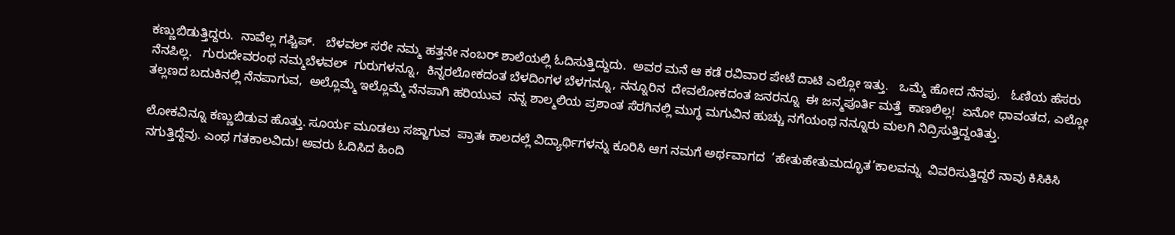ಕಣ್ಣುಬಿಡುತ್ತಿದ್ದರು.  ನಾವೆಲ್ಲ ಗಪ್ಚಿಪ್.   ಬೆಳವಲ್ ಸರೇ ನಮ್ಮ ಹತ್ತನೇ ನಂಬರ್ ಶಾಲೆಯಲ್ಲಿ ಓದಿಸುತ್ತಿದ್ದುದು.  ಅವರ ಮನೆ ಆ ಕಡೆ ರವಿವಾರ ಪೇಟೆ ದಾಟಿ ಎಲ್ಲೋ ಇತ್ತು.   ಒಮ್ಮೆ ಹೋದ ನೆನಪು.   ಓಣಿಯ ಹೆಸರು ನೆನಪಿಲ್ಲ.   ಗುರುದೇವರಂಥ ನಮ್ಮಬೆಳವಲ್  ಗುರುಗಳನ್ನೂ,  ಕಿನ್ನರಲೋಕದಂತ ಬೆಳದಿಂಗಳ ಬೆಳಗನ್ನೂ, ನನ್ನೂರಿನ  ದೇವಲೋಕದಂತ ಜನರನ್ನೂ  ಈ ಜನ್ಮಪೂರ್ತಿ ಮತ್ತೆ  ಕಾಣಲಿಲ್ಲ!  ಏನೋ ಧಾವಂತದ, ಎಲ್ಲೋ  ತಲ್ಲಣದ ಬದುಕಿನಲ್ಲಿ ನೆನಪಾಗುವ,  ಅಲ್ಲೊಮ್ಮೆ ಇಲ್ಲೊಮ್ಮೆ ನೆನಪಾಗಿ ಹರಿಯುವ  ನನ್ನ ಶಾಲ್ಮಲಿಯ ಪ್ರಶಾಂತ ಸೆರಗಿನಲ್ಲಿ ಮುಗ್ಧ ಮಗುವಿನ ಹುಚ್ಚು ನಗೆಯಂಥ ನನ್ನೂರು ಮಲಗಿ ನಿದ್ರಿಸುತ್ತಿದ್ದಂತಿತ್ತು.

ಲೋಕವಿನ್ನೂ ಕಣ್ಣುಬಿಡುವ ಹೊತ್ತು. ಸೂರ್ಯ ಮೂಡಲು ಸಜ್ಜಾಗುವ  ಪ್ರಾತಃ ಕಾಲದಲ್ಲೆ ವಿದ್ಯಾರ್ಥಿಗಳನ್ನು ಕೂರಿಸಿ ಆಗ ನಮಗೆ ಅರ್ಥವಾಗದ  ’ಹೇತುಹೇತುಮದ್ಭೂತ’ಕಾಲವನ್ನು  ವಿವರಿಸುತ್ತಿದ್ದರೆ ನಾವು ಕಿಸಿಕಿಸಿ ನಗುತ್ತಿದ್ದೆವು. ಎಂಥ ಗತಕಾಲವಿದು! ಅವರು ಓದಿಸಿದ ಹಿಂದಿ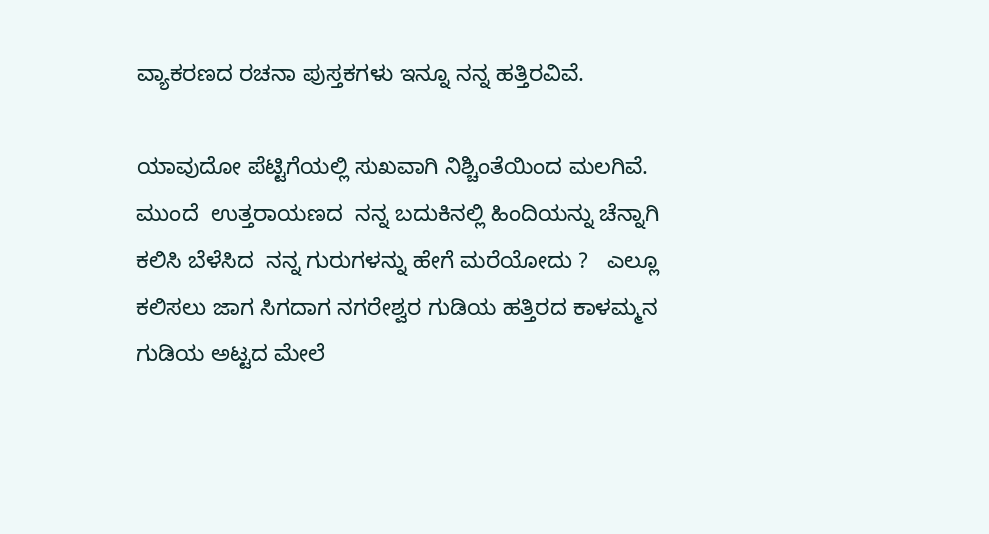ವ್ಯಾಕರಣದ ರಚನಾ ಪುಸ್ತಕಗಳು ಇನ್ನೂ ನನ್ನ ಹತ್ತಿರವಿವೆ.

ಯಾವುದೋ ಪೆಟ್ಟಿಗೆಯಲ್ಲಿ ಸುಖವಾಗಿ ನಿಶ್ಚಿಂತೆಯಿಂದ ಮಲಗಿವೆ.  ಮುಂದೆ  ಉತ್ತರಾಯಣದ  ನನ್ನ ಬದುಕಿನಲ್ಲಿ ಹಿಂದಿಯನ್ನು ಚೆನ್ನಾಗಿ ಕಲಿಸಿ ಬೆಳೆಸಿದ  ನನ್ನ ಗುರುಗಳನ್ನು ಹೇಗೆ ಮರೆಯೋದು ?   ಎಲ್ಲೂ ಕಲಿಸಲು ಜಾಗ ಸಿಗದಾಗ ನಗರೇಶ್ವರ ಗುಡಿಯ ಹತ್ತಿರದ ಕಾಳಮ್ಮನ ಗುಡಿಯ ಅಟ್ಟದ ಮೇಲೆ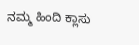ನಮ್ಮ ಹಿಂದಿ ಕ್ಲಾಸು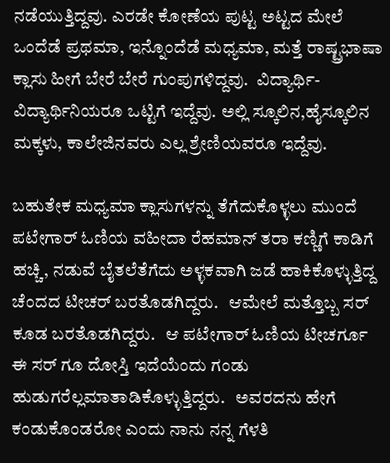ನಡೆಯುತ್ತಿದ್ದವು. ಎರಡೇ ಕೋಣೆಯ ಪುಟ್ಟ ಅಟ್ಟದ ಮೇಲೆ ಒಂದೆಡೆ ಪ್ರಥಮಾ, ಇನ್ನೊಂದೆಡೆ ಮಧ್ಯಮಾ, ಮತ್ತೆ ರಾಷ್ಟ್ರಭಾಷಾ ಕ್ಲಾಸು ಹೀಗೆ ಬೇರೆ ಬೇರೆ ಗುಂಪುಗಳಿದ್ದವು.  ವಿದ್ಯಾರ್ಥಿ- ವಿದ್ಯಾರ್ಥಿನಿಯರೂ ಒಟ್ಟಿಗೆ ಇದ್ದೆವು. ಅಲ್ಲಿ ಸ್ಕೂಲಿನ,ಹೈಸ್ಕೂಲಿನ ಮಕ್ಕಳು, ಕಾಲೇಜಿನವರು ಎಲ್ಲ ಶ್ರೇಣಿಯವರೂ ಇದ್ದೆವು.

ಬಹುತೇಕ ಮಧ್ಯಮಾ ಕ್ಲಾಸುಗಳನ್ನು ತೆಗೆದುಕೊಳ್ಳಲು ಮುಂದೆ ಪಟೇಗಾರ್ ಓಣಿಯ ವಹೀದಾ ರೆಹಮಾನ್ ತರಾ ಕಣ್ಣಿಗೆ ಕಾಡಿಗೆ ಹಚ್ಚಿ, ನಡುವೆ ಬೈತಲೆತೆಗೆದು ಅಳ್ಳಕವಾಗಿ ಜಡೆ ಹಾಕಿಕೊಳ್ಳುತ್ತಿದ್ದ ಚೆಂದದ ಟೀಚರ್ ಬರತೊಡಗಿದ್ದರು.   ಆಮೇಲೆ ಮತ್ತೊಬ್ಬ ಸರ್ ಕೂಡ ಬರತೊಡಗಿದ್ದರು.   ಆ ಪಟೇಗಾರ್ ಓಣಿಯ ಟೀಚರ್ಗೂ ಈ ಸರ್ ಗೂ ದೋಸ್ತಿ ಇದೆಯೆಂದು ಗಂಡು ಹುಡುಗರೆಲ್ಲಮಾತಾಡಿಕೊಳ್ಳುತ್ತಿದ್ದರು.   ಅವರದನು ಹೇಗೆ ಕಂಡುಕೊಂಡರೋ ಎಂದು ನಾನು ನನ್ನ ಗೆಳತಿ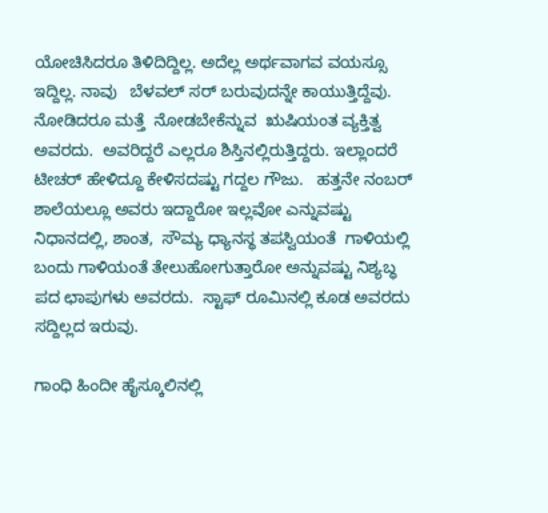ಯೋಚಿಸಿದರೂ ತಿಳಿದಿದ್ದಿಲ್ಲ. ಅದೆಲ್ಲ ಅರ್ಥವಾಗವ ವಯಸ್ಸೂ ಇದ್ದಿಲ್ಲ. ನಾವು   ಬೆಳವಲ್ ಸರ್ ಬರುವುದನ್ನೇ ಕಾಯುತ್ತಿದ್ದೆವು.   ನೋಡಿದರೂ ಮತ್ತೆ  ನೋಡಬೇಕೆನ್ನುವ  ಋಷಿಯಂತ ವ್ಯಕ್ತಿತ್ವ ಅವರದು.  ಅವರಿದ್ದರೆ ಎಲ್ಲರೂ ಶಿಸ್ತಿನಲ್ಲಿರುತ್ತಿದ್ದರು. ಇಲ್ಲಾಂದರೆ ಟೀಚರ್ ಹೇಳಿದ್ದೂ ಕೇಳಿಸದಷ್ಟು ಗದ್ದಲ ಗೌಜು.   ಹತ್ತನೇ ನಂಬರ್ ಶಾಲೆಯಲ್ಲೂ ಅವರು ಇದ್ದಾರೋ ಇಲ್ಲವೋ ಎನ್ನುವಷ್ಟು ನಿಧಾನದಲ್ಲಿ, ಶಾಂತ,  ಸೌಮ್ಯ ಧ್ಯಾನಸ್ಥ ತಪಸ್ವಿಯಂತೆ  ಗಾಳಿಯಲ್ಲಿ ಬಂದು ಗಾಳಿಯಂತೆ ತೇಲುಹೋಗುತ್ತಾರೋ ಅನ್ನುವಷ್ಟು ನಿಶ್ಯಬ್ಧ ಪದ ಛಾಪುಗಳು ಅವರದು.  ಸ್ಟಾಫ್ ರೂಮಿನಲ್ಲಿ ಕೂಡ ಅವರದು ಸದ್ದಿಲ್ಲದ ಇರುವು.

ಗಾಂಧಿ ಹಿಂದೀ ಹೈಸ್ಕೂಲಿನಲ್ಲಿ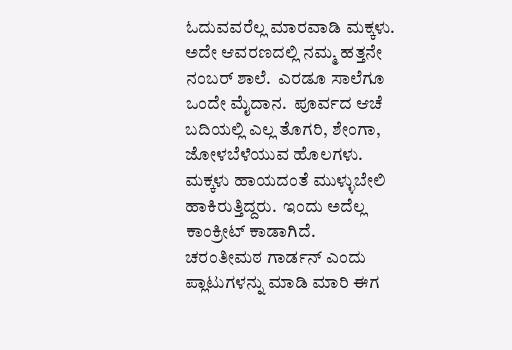ಓದುವವರೆಲ್ಲ ಮಾರವಾಡಿ ಮಕ್ಕಳು.  ಅದೇ ಆವರಣದಲ್ಲಿ ನಮ್ಮ ಹತ್ತನೇ ನಂಬರ್ ಶಾಲೆ.  ಎರಡೂ ಸಾಲೆಗೂ ಒಂದೇ ಮೈದಾನ.  ಪೂರ್ವದ ಆಚೆ ಬದಿಯಲ್ಲಿ ಎಲ್ಲ ತೊಗರಿ, ಶೇಂಗಾ, ಜೋಳಬೆಳೆಯುವ ಹೊಲಗಳು.  ಮಕ್ಕಳು ಹಾಯದಂತೆ ಮುಳ್ಳುಬೇಲಿ ಹಾಕಿರುತ್ತಿದ್ದರು.  ಇಂದು ಅದೆಲ್ಲ ಕಾಂಕ್ರೀಟ್ ಕಾಡಾಗಿದೆ.  ಚರಂತೀಮಠ ಗಾರ್ಡನ್ ಎಂದು ಪ್ಲಾಟುಗಳನ್ನು ಮಾಡಿ ಮಾರಿ ಈಗ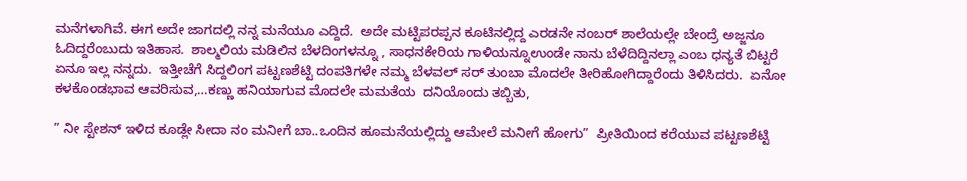ಮನೆಗಳಾಗಿವೆ. ಈಗ ಅದೇ ಜಾಗದಲ್ಲಿ ನನ್ನ ಮನೆಯೂ ಎದ್ದಿದೆ.  ಅದೇ ಮಟ್ಟಿಪರಪ್ಪನ ಕೂಟಿನಲ್ಲಿದ್ದ ಎರಡನೇ ನಂಬರ್ ಶಾಲೆಯಲ್ಲೇ ಬೇಂದ್ರೆ ಅಜ್ಜನೂ ಓದಿದ್ದರೆಂಬುದು ಇತಿಹಾಸ.  ಶಾಲ್ಮಲಿಯ ಮಡಿಲಿನ ಬೆಳದಿಂಗಳನ್ನೂ , ಸಾಧನಕೇರಿಯ ಗಾಳಿಯನ್ನೂಉಂಡೇ ನಾನು ಬೆಳೆದಿದ್ದಿನಲ್ಲಾ ಎಂಬ ಧನ್ಯತೆ ಬಿಟ್ಟರೆ ಏನೂ ಇಲ್ಲ ನನ್ನದು.  ಇತ್ತೀಚೆಗೆ ಸಿದ್ದಲಿಂಗ ಪಟ್ಟಣಶೆಟ್ಟಿ ದಂಪತಿಗಳೇ ನಮ್ಮ ಬೆಳವಲ್ ಸರ್ ತುಂಬಾ ಮೊದಲೇ ತೀರಿಹೋಗಿದ್ದಾರೆಂದು ತಿಳಿಸಿದರು.  ಏನೋ ಕಳಕೊಂಡಭಾವ ಆವರಿಸುವ,…ಕಣ್ಣು ಹನಿಯಾಗುವ ಮೊದಲೇ ಮಮತೆಯ  ದನಿಯೊಂದು ತಬ್ಬಿತು,

” ನೀ ಸ್ಟೇಶನ್ ಇಳಿದ ಕೂಡ್ಲೇ ಸೀದಾ ನಂ ಮನೀಗೆ ಬಾ..ಒಂದಿನ ಹೂಮನೆಯಲ್ಲಿದ್ದು ಆಮೇಲೆ ಮನೀಗೆ ಹೋಗು”  ಪ್ರೀತಿಯಿಂದ ಕರೆಯುವ ಪಟ್ಟಣಶೆಟ್ಟಿ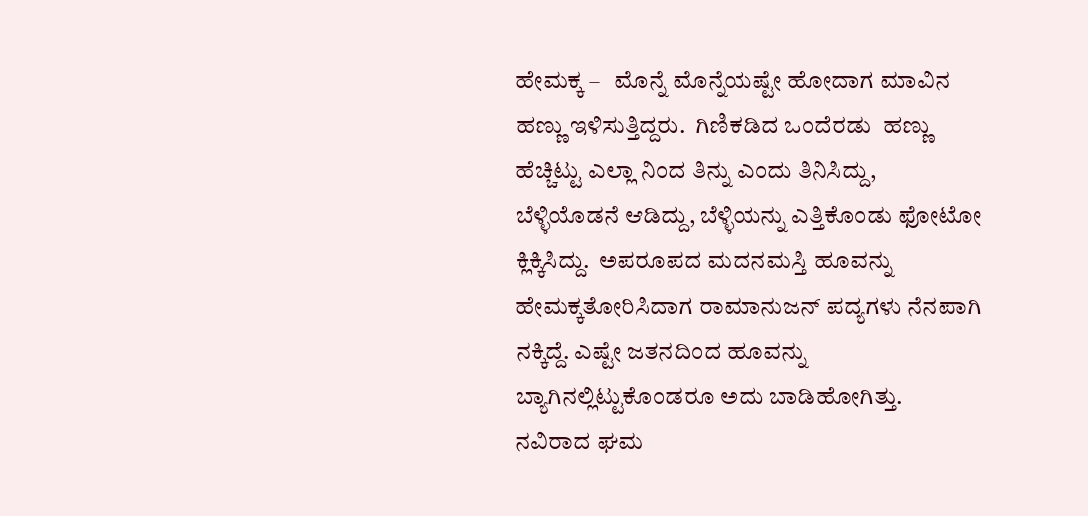ಹೇಮಕ್ಕ –   ಮೊನ್ನೆ ಮೊನ್ನೆಯಷ್ಟೇ ಹೋದಾಗ ಮಾವಿನ ಹಣ್ಣು ಇಳಿಸುತ್ತಿದ್ದರು.  ಗಿಣಿಕಡಿದ ಒಂದೆರಡು  ಹಣ್ಣು ಹೆಚ್ಚಿಟ್ಟು ಎಲ್ಲಾ ನಿಂದ ತಿನ್ನು ಎಂದು ತಿನಿಸಿದ್ದು,  ಬೆಳ್ಳಿಯೊಡನೆ ಆಡಿದ್ದು, ಬೆಳ್ಳಿಯನ್ನು ಎತ್ತಿಕೊಂಡು ಫೋಟೋ ಕ್ಲಿಕ್ಕಿಸಿದ್ದು.  ಅಪರೂಪದ ಮದನಮಸ್ತಿ ಹೂವನ್ನು ಹೇಮಕ್ಕತೋರಿಸಿದಾಗ ರಾಮಾನುಜನ್ ಪದ್ಯಗಳು ನೆನಪಾಗಿ ನಕ್ಕಿದ್ದೆ. ಎಷ್ಟೇ ಜತನದಿಂದ ಹೂವನ್ನು ಬ್ಯಾಗಿನಲ್ಲಿಟ್ಟುಕೊಂಡರೂ ಅದು ಬಾಡಿಹೋಗಿತ್ತು.  ನವಿರಾದ ಘಮ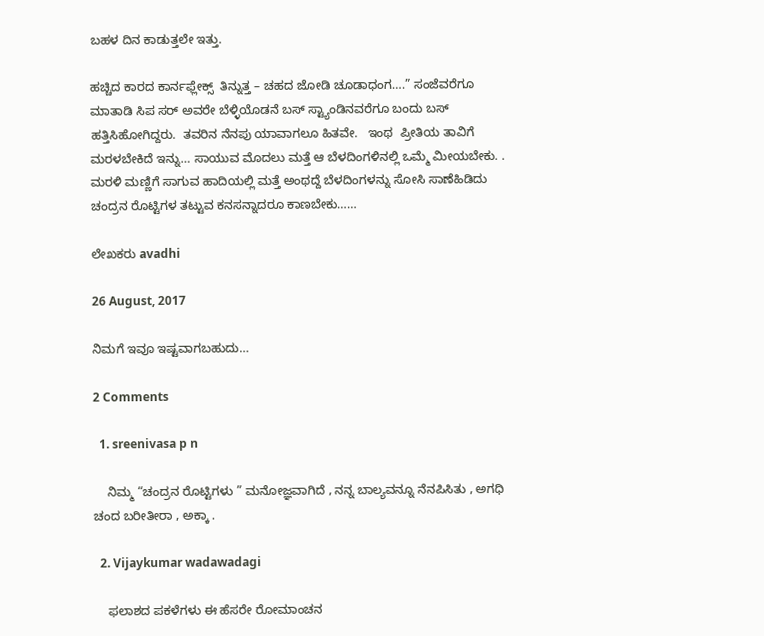ಬಹಳ ದಿನ ಕಾಡುತ್ತಲೇ ಇತ್ತು.

ಹಚ್ಚಿದ ಕಾರದ ಕಾರ್ನಫ್ಲೇಕ್ಸ್  ತಿನ್ನುತ್ತ – ಚಹದ ಜೋಡಿ ಚೂಡಾಧಂಗ….” ಸಂಜೆವರೆಗೂ ಮಾತಾಡಿ ಸಿಪ ಸರ್ ಅವರೇ ಬೆಳ್ಳಿಯೊಡನೆ ಬಸ್ ಸ್ಟ್ಯಾಂಡಿನವರೆಗೂ ಬಂದು ಬಸ್ ಹತ್ತಿಸಿಹೋಗಿದ್ದರು.  ತವರಿನ ನೆನಪು ಯಾವಾಗಲೂ ಹಿತವೇ.   ಇಂಥ  ಪ್ರೀತಿಯ ತಾವಿಗೆ ಮರಳಬೇಕಿದೆ ಇನ್ನು… ಸಾಯುವ ಮೊದಲು ಮತ್ತೆ ಆ ಬೆಳದಿಂಗಳಿನಲ್ಲಿ ಒಮ್ಮೆ ಮೀಯಬೇಕು. . ಮರಳಿ ಮಣ್ಣಿಗೆ ಸಾಗುವ ಹಾದಿಯಲ್ಲಿ ಮತ್ತೆ ಅಂಥದ್ದೆ ಬೆಳದಿಂಗಳನ್ನು ಸೋಸಿ ಸಾಣೆಹಿಡಿದು ಚಂದ್ರನ ರೊಟ್ಟಿಗಳ ತಟ್ಟುವ ಕನಸನ್ನಾದರೂ ಕಾಣಬೇಕು……

ಲೇಖಕರು avadhi

26 August, 2017

ನಿಮಗೆ ಇವೂ ಇಷ್ಟವಾಗಬಹುದು…

2 Comments

  1. sreenivasa p n

    ನಿಮ್ಮ “ಚಂದ್ರನ ರೊಟ್ಟಿಗಳು ” ಮನೋಜ್ಞವಾಗಿದೆ , ನನ್ನ ಬಾಲ್ಯವನ್ನೂ ನೆನಪಿಸಿತು , ಅಗಧಿ ಚಂದ ಬರೀತೀರಾ , ಅಕ್ಕಾ .

  2. Vijaykumar wadawadagi

    ಫಲಾಶದ ಪಕಳೆಗಳು ಈ ಹೆಸರೇ ರೋಮಾಂಚನ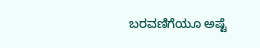ಬರವಣಿಗೆಯೂ ಅಷ್ಟೆ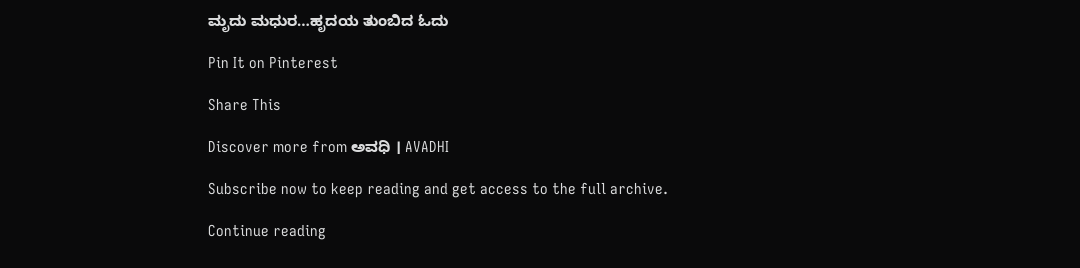ಮೃದು ಮಧುರ…ಹೃದಯ ತುಂಬಿದ ಓದು

Pin It on Pinterest

Share This

Discover more from ಅವಧಿ । AVADHI

Subscribe now to keep reading and get access to the full archive.

Continue reading